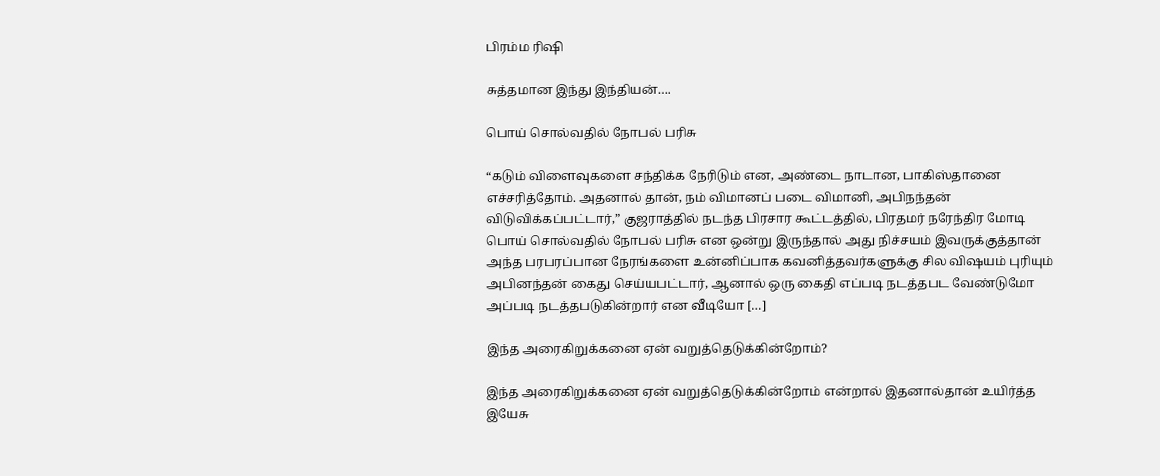பிரம்ம ரிஷி

சுத்தமான இந்து இந்தியன்….

பொய் சொல்வதில் நோபல் பரிசு

“கடும் விளைவுகளை சந்திக்க நேரிடும் என, அண்டை நாடான, பாகிஸ்தானை எச்சரித்தோம். அதனால் தான், நம் விமானப் படை விமானி, அபிநந்தன் விடுவிக்கப்பட்டார்,” குஜராத்தில் நடந்த பிரசார கூட்டத்தில், பிரதமர் நரேந்திர மோடி பொய் சொல்வதில் நோபல் பரிசு என ஒன்று இருந்தால் அது நிச்சயம் இவருக்குத்தான் அந்த பரபரப்பான நேரங்களை உன்னிப்பாக கவனித்தவர்களுக்கு சில விஷயம் புரியும் அபினந்தன் கைது செய்யபட்டார், ஆனால் ஒரு கைதி எப்படி நடத்தபட வேண்டுமோ அப்படி நடத்தபடுகின்றார் என வீடியோ […]

இந்த அரைகிறுக்கனை ஏன் வறுத்தெடுக்கின்றோம்?

இந்த அரைகிறுக்கனை ஏன் வறுத்தெடுக்கின்றோம் என்றால் இதனால்தான் உயிர்த்த இயேசு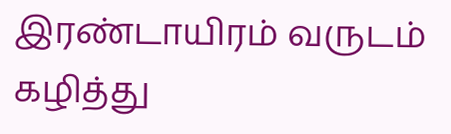இரண்டாயிரம் வருடம் கழித்து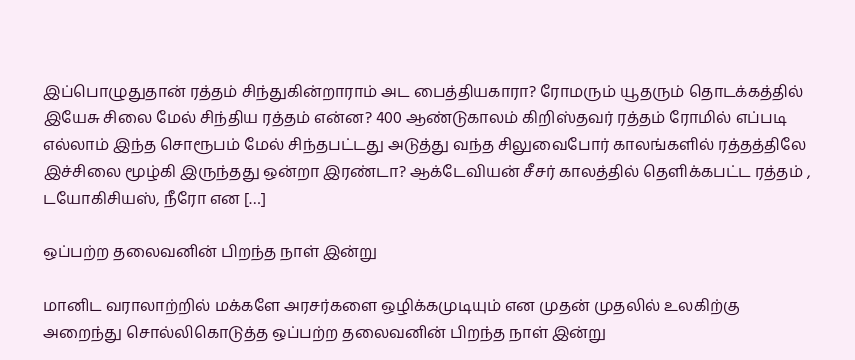இப்பொழுதுதான் ரத்தம் சிந்துகின்றாராம் அட பைத்தியகாரா? ரோமரும் யூதரும் தொடக்கத்தில் இயேசு சிலை மேல் சிந்திய ரத்தம் என்ன? 400 ஆண்டுகாலம் கிறிஸ்தவர் ரத்தம் ரோமில் எப்படி எல்லாம் இந்த சொரூபம் மேல் சிந்தபட்டது அடுத்து வந்த சிலுவைபோர் காலங்களில் ரத்தத்திலே இச்சிலை மூழ்கி இருந்தது ஒன்றா இரண்டா? ஆக்டேவியன் சீசர் காலத்தில் தெளிக்கபட்ட ரத்தம் , டயோகிசியஸ், நீரோ என […]

ஒப்பற்ற தலைவனின் பிறந்த நாள் இன்று

மானிட வராலாற்றில் மக்களே அரசர்களை ஒழிக்கமுடியும் என முதன் முதலில் உலகிற்கு அறைந்து சொல்லிகொடுத்த ஒப்பற்ற தலைவனின் பிறந்த நாள் இன்று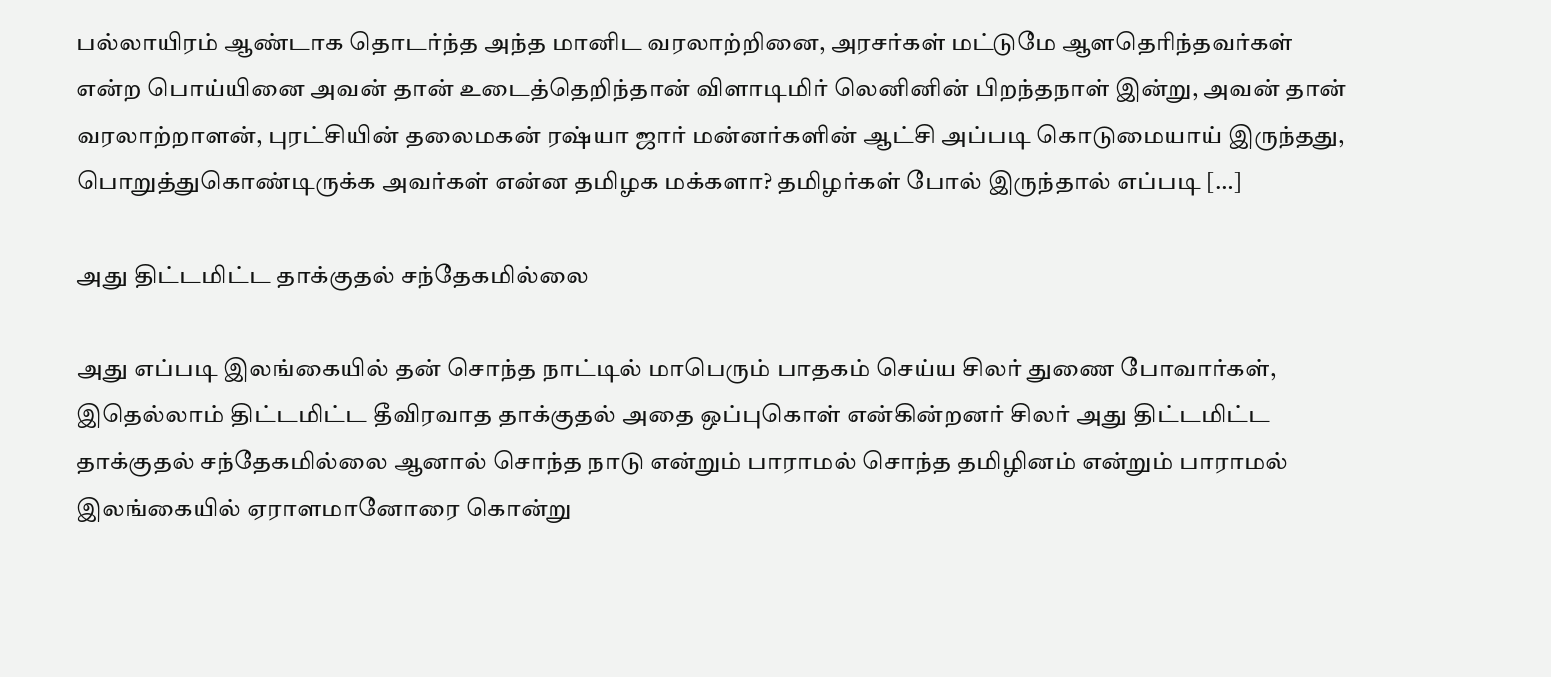பல்லாயிரம் ஆண்டாக தொடர்ந்த அந்த மானிட வரலாற்றினை, அரசர்கள் மட்டுமே ஆளதெரிந்தவர்கள் என்ற பொய்யினை அவன் தான் உடைத்தெறிந்தான் விளாடிமிர் லெனினின் பிறந்தநாள் இன்று, அவன் தான் வரலாற்றாளன், புரட்சியின் தலைமகன் ரஷ்யா ஜார் மன்னர்களின் ஆட்சி அப்படி கொடுமையாய் இருந்தது, பொறுத்துகொண்டிருக்க அவர்கள் என்ன தமிழக மக்களா? தமிழர்கள் போல் இருந்தால் எப்படி […]

அது திட்டமிட்ட தாக்குதல் சந்தேகமில்லை

அது எப்படி இலங்கையில் தன் சொந்த நாட்டில் மாபெரும் பாதகம் செய்ய சிலர் துணை போவார்கள், இதெல்லாம் திட்டமிட்ட தீவிரவாத தாக்குதல் அதை ஒப்புகொள் என்கின்றனர் சிலர் அது திட்டமிட்ட தாக்குதல் சந்தேகமில்லை ஆனால் சொந்த நாடு என்றும் பாராமல் சொந்த தமிழினம் என்றும் பாராமல் இலங்கையில் ஏராளமானோரை கொன்று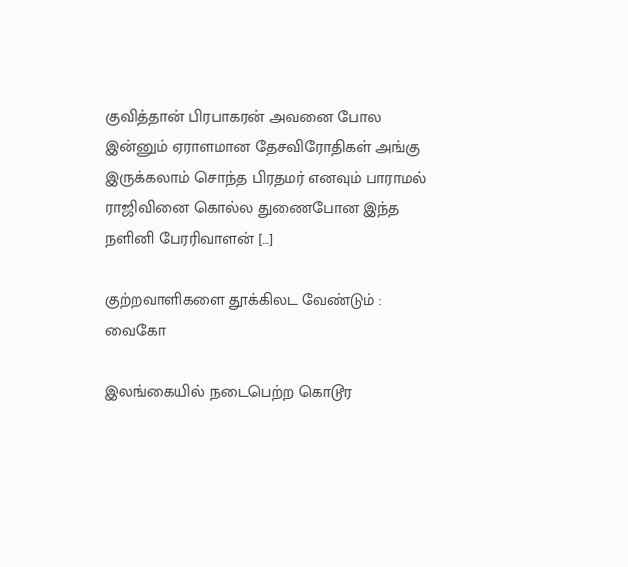குவித்தான் பிரபாகரன் அவனை போல இன்னும் ஏராளமான தேசவிரோதிகள் அங்கு இருக்கலாம் சொந்த பிரதமர் எனவும் பாராமல் ராஜிவினை கொல்ல துணைபோன இந்த நளினி பேரரிவாளன் […]

குற்றவாளிகளை தூக்கிலட வேண்டும் : வைகோ

இலங்கையில் நடைபெற்ற கொடூர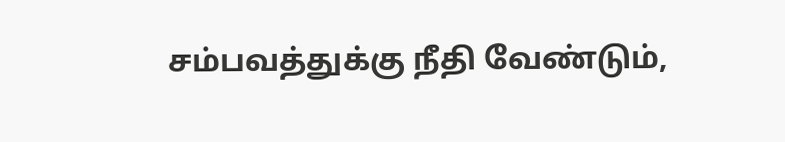சம்பவத்துக்கு நீதி வேண்டும்,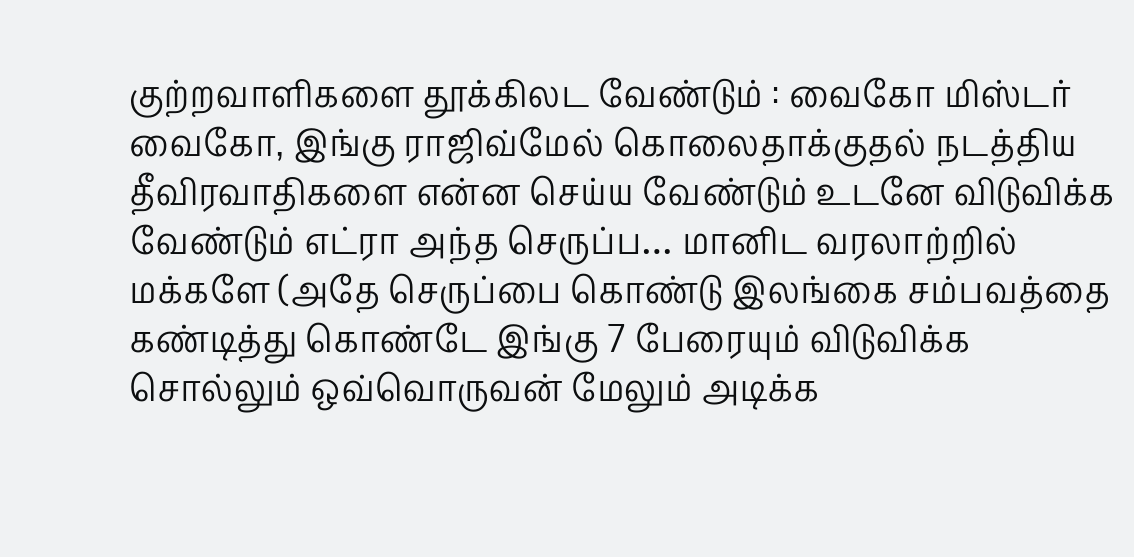குற்றவாளிகளை தூக்கிலட வேண்டும் : வைகோ மிஸ்டர் வைகோ, இங்கு ராஜிவ்மேல் கொலைதாக்குதல் நடத்திய தீவிரவாதிகளை என்ன செய்ய வேண்டும் உடனே விடுவிக்க வேண்டும் எட்ரா அந்த செருப்ப… மானிட வரலாற்றில் மக்களே (அதே செருப்பை கொண்டு இலங்கை சம்பவத்தை கண்டித்து கொண்டே இங்கு 7 பேரையும் விடுவிக்க சொல்லும் ஒவ்வொருவன் மேலும் அடிக்க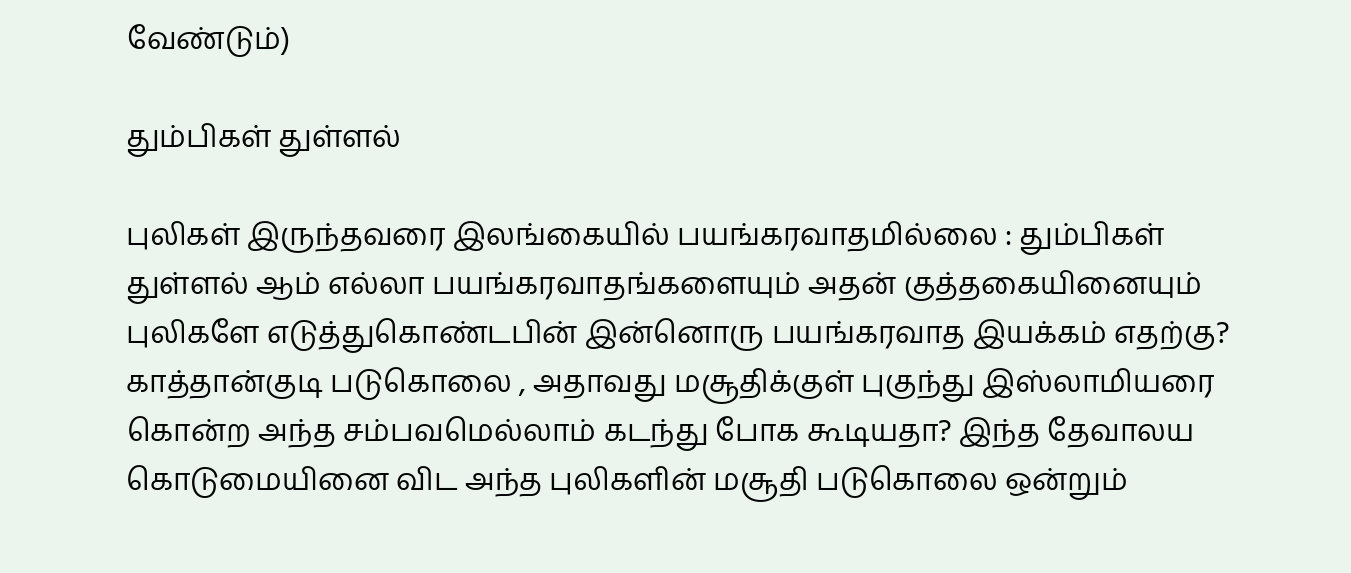வேண்டும்)

தும்பிகள் துள்ளல்

புலிகள் இருந்தவரை இலங்கையில் பயங்கரவாதமில்லை : தும்பிகள் துள்ளல் ஆம் எல்லா பயங்கரவாதங்களையும் அதன் குத்தகையினையும் புலிகளே எடுத்துகொண்டபின் இன்னொரு பயங்கரவாத‌ இயக்கம் எதற்கு? காத்தான்குடி படுகொலை , அதாவது மசூதிக்குள் புகுந்து இஸ்லாமியரை கொன்ற அந்த சம்பவமெல்லாம் கடந்து போக கூடியதா? இந்த தேவாலய கொடுமையினை விட அந்த புலிகளின் மசூதி படுகொலை ஒன்றும்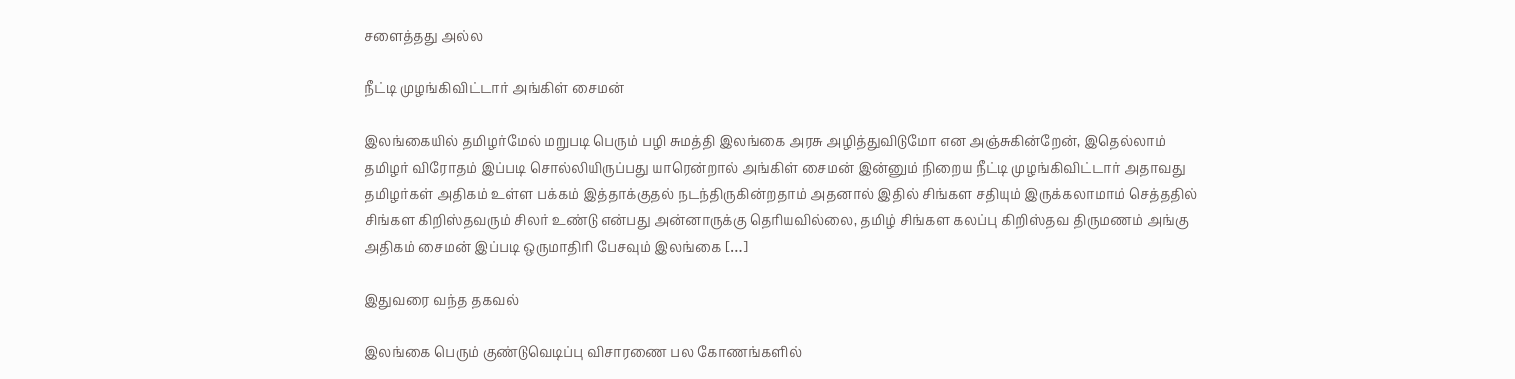சளைத்தது அல்ல

நீட்டி முழங்கிவிட்டார் அங்கிள் சைமன்

இலங்கையில் தமிழர்மேல் மறுபடி பெரும் பழி சுமத்தி இலங்கை அரசு அழித்துவிடுமோ என அஞ்சுகின்றேன், இதெல்லாம் தமிழர் விரோதம் இப்படி சொல்லியிருப்பது யாரென்றால் அங்கிள் சைமன் இன்னும் நிறைய நீட்டி முழங்கிவிட்டார் அதாவது தமிழர்கள் அதிகம் உள்ள பக்கம் இத்தாக்குதல் நடந்திருகின்றதாம் அதனால் இதில் சிங்கள சதியும் இருக்கலாமாம் செத்ததில் சிங்கள கிறிஸ்தவரும் சிலர் உண்டு என்பது அன்னாருக்கு தெரியவில்லை, தமிழ் சிங்கள கலப்பு கிறிஸ்தவ திருமணம் அங்கு அதிகம் சைமன் இப்படி ஒருமாதிரி பேசவும் இலங்கை […]

இதுவரை வந்த தகவல்

இலங்கை பெரும் குண்டுவெடிப்பு விசாரணை பல கோணங்களில்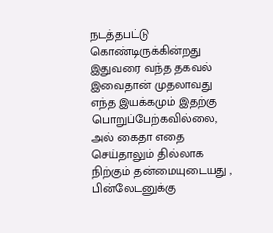நடத்தபட்டு கொண்டிருக்கின்றது இதுவரை வந்த தகவல் இவைதான் முதலாவது எந்த இயக்கமும் இதற்கு பொறுப்பேற்கவில்லை, அல் கைதா எதை செய்தாலும் தில்லாக நிற்கும் தன்மையுடையது , பின்லேடனுக்கு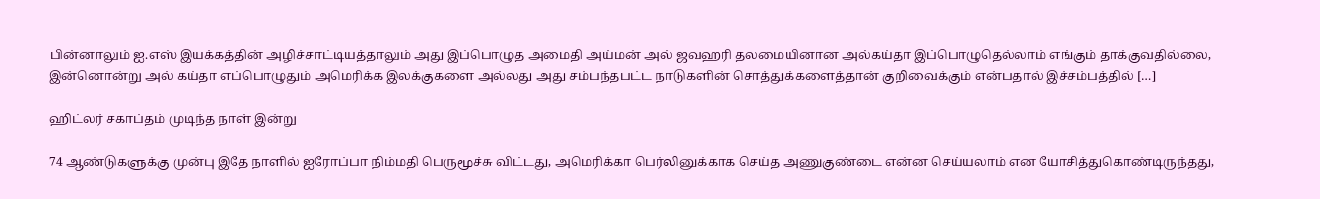பின்னாலும் ஐ.எஸ் இயக்கத்தின் அழிச்சாட்டியத்தாலும் அது இப்பொழுத அமைதி அய்மன் அல் ஜவஹரி தலமையினான அல்கய்தா இப்பொழுதெல்லாம் எங்கும் தாக்குவதில்லை, இன்னொன்று அல் கய்தா எப்பொழுதும் அமெரிக்க இலக்குகளை அல்லது அது சம்பந்தபட்ட நாடுகளின் சொத்துக்களைத்தான் குறிவைக்கும் என்பதால் இச்சம்பத்தில் […]

ஹிட்லர் சகாப்தம் முடிந்த நாள் இன்று

74 ஆண்டுகளுக்கு முன்பு இதே நாளில் ஐரோப்பா நிம்மதி பெருமூச்சு விட்டது, அமெரிக்கா பெர்லினுக்காக செய்த‌ அணுகுண்டை என்ன செய்யலாம் என யோசித்துகொண்டிருந்தது,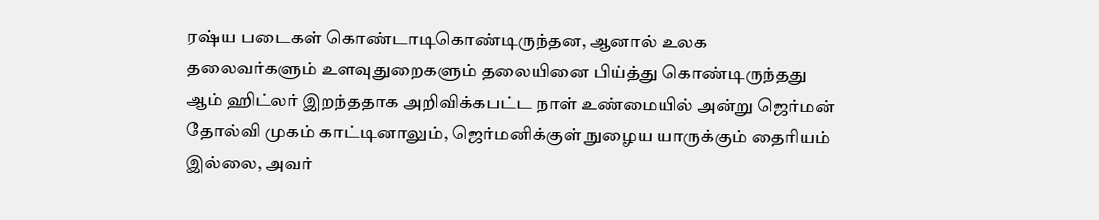ரஷ்ய படைகள் கொண்டாடிகொண்டிருந்தன, ஆனால் உலக தலைவர்களும் உளவுதுறைகளும் தலையினை பிய்த்து கொண்டிருந்தது ஆம் ஹிட்லர் இறந்ததாக அறிவிக்கபட்ட நாள் உண்மையில் அன்று ஜெர்மன் தோல்வி முகம் காட்டினாலும், ஜெர்மனிக்குள் நுழைய யாருக்கும் தைரியம் இல்லை, அவர்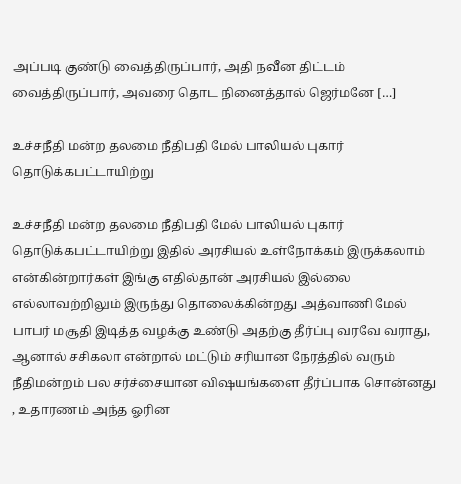அப்படி குண்டு வைத்திருப்பார், அதி நவீன திட்டம் வைத்திருப்பார், அவரை தொட நினைத்தால் ஜெர்மனே […]

உச்சநீதி மன்ற தலமை நீதிபதி மேல் பாலியல் புகார் தொடுக்கபட்டாயிற்று

உச்சநீதி மன்ற தலமை நீதிபதி மேல் பாலியல் புகார் தொடுக்கபட்டாயிற்று இதில் அரசியல் உள்நோக்கம் இருக்கலாம் என்கின்றார்கள் இங்கு எதில்தான் அரசியல் இல்லை எல்லாவற்றிலும் இருந்து தொலைக்கின்றது அத்வாணி மேல் பாபர் மசூதி இடித்த வழக்கு உண்டு அதற்கு தீர்ப்பு வரவே வராது, ஆனால் சசிகலா என்றால் மட்டும் சரியான நேரத்தில் வரும் நீதிமன்றம் பல சர்ச்சையான விஷயங்களை தீர்ப்பாக சொன்னது , உதாரணம் அந்த ஓரின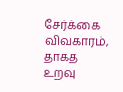சேர்க்கை விவகாரம், தாகத உறவு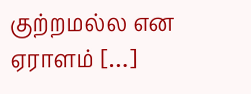குற்றமல்ல என ஏராளம் […]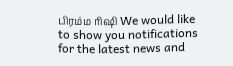பிரம்ம ரிஷி We would like to show you notifications for the latest news and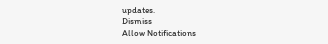updates.
Dismiss
Allow Notifications